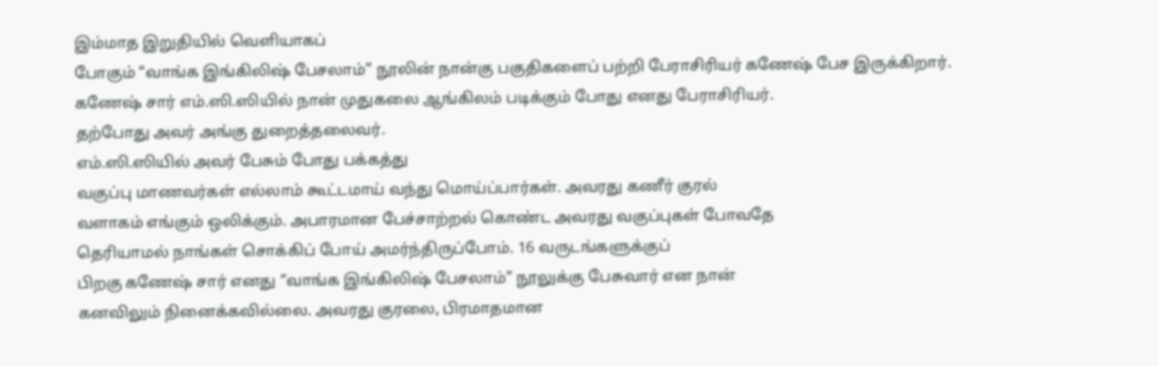இம்மாத இறுதியில் வெளியாகப்
போகும் “வாங்க இங்கிலிஷ் பேசலாம்” நூலின் நான்கு பகுதிகளைப் பற்றி பேராசிரியர் கணேஷ் பேச இருக்கிறார்.
கணேஷ் சார் எம்.ஸி.ஸியில் நான் முதுகலை ஆங்கிலம் படிக்கும் போது எனது பேராசிரியர்.
தற்போது அவர் அங்கு துறைத்தலைவர்.
எம்.ஸி.ஸியில் அவர் பேசும் போது பக்கத்து
வகுப்பு மாணவர்கள் எல்லாம் கூட்டமாய் வந்து மொய்ப்பார்கள். அவரது கணீர் குரல்
வளாகம் எங்கும் ஒலிக்கும். அபாரமான பேச்சாற்றல் கொண்ட அவரது வகுப்புகள் போவதே
தெரியாமல் நாங்கள் சொக்கிப் போய் அமர்ந்திருப்போம். 16 வருடங்களுக்குப்
பிறகு கணேஷ் சார் எனது “வாங்க இங்கிலிஷ் பேசலாம்” நூலுக்கு பேசுவார் என நான்
கனவிலும் நினைக்கவில்லை. அவரது குரலை, பிரமாதமான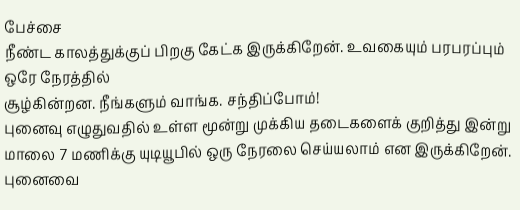பேச்சை
நீண்ட காலத்துக்குப் பிறகு கேட்க இருக்கிறேன். உவகையும் பரபரப்பும் ஒரே நேரத்தில்
சூழ்கின்றன. நீங்களும் வாங்க. சந்திப்போம்!
புனைவு எழுதுவதில் உள்ள மூன்று முக்கிய தடைகளைக் குறித்து இன்று மாலை 7 மணிக்கு யுடியூபில் ஒரு நேரலை செய்யலாம் என இருக்கிறேன். புனைவை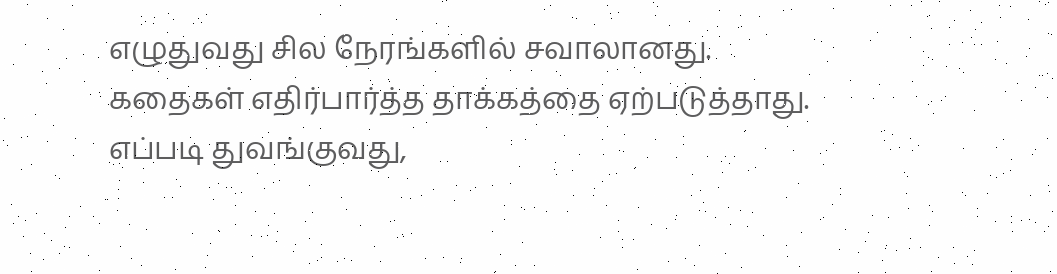எழுதுவது சில நேரங்களில் சவாலானது. கதைகள் எதிர்பார்த்த தாக்கத்தை ஏற்படுத்தாது. எப்படி துவங்குவது,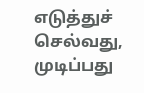எடுத்துச் செல்வது, முடிப்பது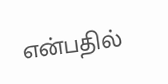என்பதில்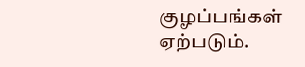குழப்பங்கள் ஏற்படும்.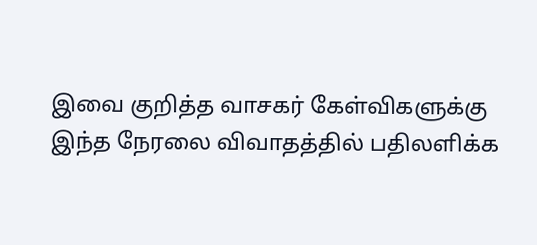இவை குறித்த வாசகர் கேள்விகளுக்கு இந்த நேரலை விவாதத்தில் பதிலளிக்க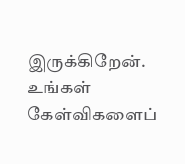இருக்கிறேன். உங்கள் கேள்விகளைப்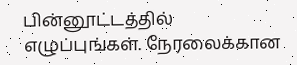பின்னூட்டத்தில் எழுப்புங்கள். நேரலைக்கான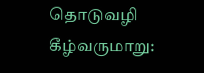தொடுவழி கீழ்வருமாறு: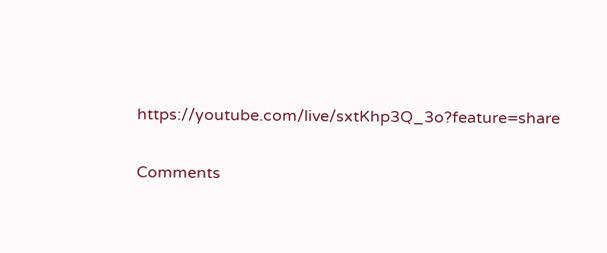https://youtube.com/live/sxtKhp3Q_3o?feature=share


Comments